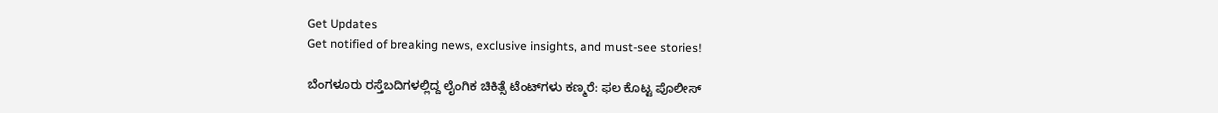Get Updates
Get notified of breaking news, exclusive insights, and must-see stories!

ಬೆಂಗಳೂರು ರಸ್ತೆಬದಿಗಳಲ್ಲಿದ್ದ ಲೈಂಗಿಕ ಚಿಕಿತ್ಸೆ ಟೆಂಟ್‌ಗಳು ಕಣ್ಮರೆ: ಫಲ ಕೊಟ್ಟ ಪೊಲೀಸ್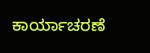ಕಾರ್ಯಾಚರಣೆ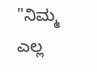"ನಿಮ್ಮ ಎಲ್ಲ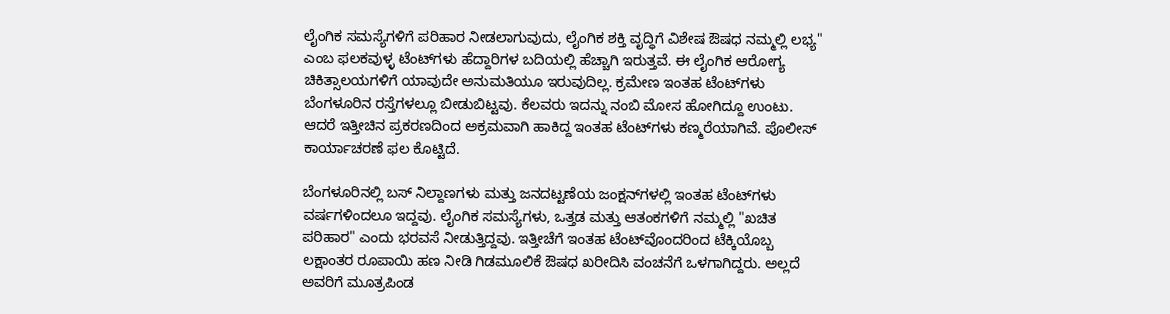ಲೈಂಗಿಕ ಸಮಸ್ಯೆಗಳಿಗೆ ಪರಿಹಾರ ನೀಡಲಾಗುವುದು, ಲೈಂಗಿಕ ಶಕ್ತಿ ವೃದ್ಧಿಗೆ ವಿಶೇಷ ಔಷಧ ನಮ್ಮಲ್ಲಿ ಲಭ್ಯ" ಎಂಬ ಫಲಕವುಳ್ಳ ಟೆಂಟ್‌ಗಳು ಹೆದ್ದಾರಿಗಳ ಬದಿಯಲ್ಲಿ ಹೆಚ್ಚಾಗಿ ಇರುತ್ತವೆ. ಈ ಲೈಂಗಿಕ ಆರೋಗ್ಯ ಚಿಕಿತ್ಸಾಲಯಗಳಿಗೆ ಯಾವುದೇ ಅನುಮತಿಯೂ ಇರುವುದಿಲ್ಲ. ಕ್ರಮೇಣ ಇಂತಹ ಟೆಂಟ್‌ಗಳು ಬೆಂಗಳೂರಿನ ರಸ್ತೆಗಳಲ್ಲೂ ಬೀಡುಬಿಟ್ಟವು. ಕೆಲವರು ಇದನ್ನು ನಂಬಿ ಮೋಸ ಹೋಗಿದ್ದೂ ಉಂಟು. ಆದರೆ ಇತ್ತೀಚಿನ ಪ್ರಕರಣದಿಂದ ಅಕ್ರಮವಾಗಿ ಹಾಕಿದ್ದ ಇಂತಹ ಟೆಂಟ್‌ಗಳು ಕಣ್ಮರೆಯಾಗಿವೆ. ಪೊಲೀಸ್ ಕಾರ್ಯಾಚರಣೆ ಫಲ ಕೊಟ್ಟಿದೆ.

ಬೆಂಗಳೂರಿನಲ್ಲಿ ಬಸ್ ನಿಲ್ದಾಣಗಳು ಮತ್ತು ಜನದಟ್ಟಣೆಯ ಜಂಕ್ಷನ್‌ಗಳಲ್ಲಿ ಇಂತಹ ಟೆಂಟ್‌ಗಳು ವರ್ಷಗಳಿಂದಲೂ ಇದ್ದವು. ಲೈಂಗಿಕ ಸಮಸ್ಯೆಗಳು, ಒತ್ತಡ ಮತ್ತು ಆತಂಕಗಳಿಗೆ ನಮ್ಮಲ್ಲಿ "ಖಚಿತ ಪರಿಹಾರ" ಎಂದು ಭರವಸೆ ನೀಡುತ್ತಿದ್ದವು. ಇತ್ತೀಚೆಗೆ ಇಂತಹ ಟೆಂಟ್‌ವೊಂದರಿಂದ ಟೆಕ್ಕಿಯೊಬ್ಬ ಲಕ್ಷಾಂತರ ರೂಪಾಯಿ ಹಣ ನೀಡಿ ಗಿಡಮೂಲಿಕೆ ಔಷಧ ಖರೀದಿಸಿ ವಂಚನೆಗೆ ಒಳಗಾಗಿದ್ದರು. ಅಲ್ಲದೆ ಅವರಿಗೆ ಮೂತ್ರಪಿಂಡ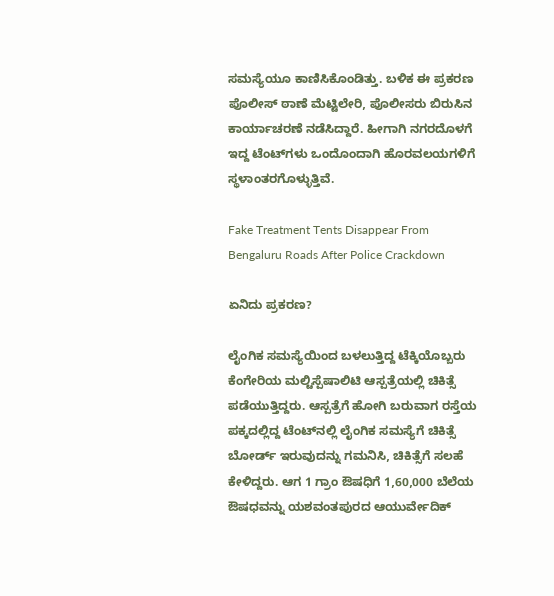ಸಮಸ್ಯೆಯೂ ಕಾಣಿಸಿಕೊಂಡಿತ್ತು. ಬಳಿಕ ಈ ಪ್ರಕರಣ ಪೊಲೀಸ್‌ ಠಾಣೆ ಮೆಟ್ಟಿಲೇರಿ, ಪೊಲೀಸರು ಬಿರುಸಿನ ಕಾರ್ಯಾಚರಣೆ ನಡೆಸಿದ್ದಾರೆ. ಹೀಗಾಗಿ ನಗರದೊಳಗೆ ಇದ್ದ ಟೆಂಟ್‌ಗಳು ಒಂದೊಂದಾಗಿ ಹೊರವಲಯಗಳಿಗೆ ಸ್ಥಳಾಂತರಗೊಳ್ಳುತ್ತಿವೆ.

Fake Treatment Tents Disappear From Bengaluru Roads After Police Crackdown

ಏನಿದು ಪ್ರಕರಣ?

ಲೈಂಗಿಕ ಸಮಸ್ಯೆಯಿಂದ ಬಳಲುತ್ತಿದ್ದ ಟೆಕ್ಕಿಯೊಬ್ಬರು ಕೆಂಗೇರಿಯ ಮಲ್ಟಿಸ್ಪೆಷಾಲಿಟಿ ಆಸ್ಪತ್ರೆಯಲ್ಲಿ ಚಿಕಿತ್ಸೆ ಪಡೆಯುತ್ತಿದ್ದರು. ಆಸ್ಪತ್ರೆಗೆ ಹೋಗಿ ಬರುವಾಗ ರಸ್ತೆಯ ಪಕ್ಕದಲ್ಲಿದ್ದ ಟೆಂಟ್‌ನಲ್ಲಿ ಲೈಂಗಿಕ ಸಮಸ್ಯೆಗೆ ಚಿಕಿತ್ಸೆ ಬೋರ್ಡ್ ಇರುವುದನ್ನು ಗಮನಿಸಿ, ಚಿಕಿತ್ಸೆಗೆ ಸಲಹೆ ಕೇಳಿದ್ದರು. ಆಗ 1 ಗ್ರಾಂ ಔಷಧಿಗೆ 1,60,000 ಬೆಲೆಯ ಔಷಧವನ್ನು ಯಶವಂತಪುರದ ಆಯುರ್ವೇದಿಕ್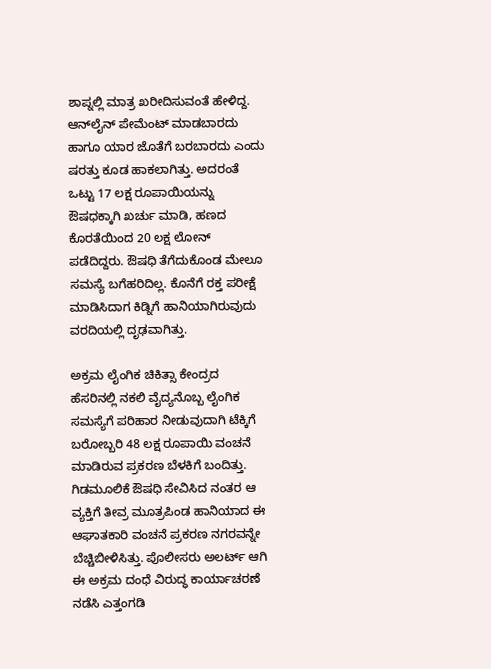ಶಾಪ್ನಲ್ಲಿ ಮಾತ್ರ ಖರೀದಿಸುವಂತೆ ಹೇಳಿದ್ದ. ಆನ್‌ಲೈನ್ ಪೇಮೆಂಟ್ ಮಾಡಬಾರದು ಹಾಗೂ ಯಾರ ಜೊತೆಗೆ ಬರಬಾರದು ಎಂದು ಷರತ್ತು ಕೂಡ ಹಾಕಲಾಗಿತ್ತು. ಅದರಂತೆ ಒಟ್ಟು 17 ಲಕ್ಷ ರೂಪಾಯಿಯನ್ನು ಔಷಧಕ್ಕಾಗಿ ಖರ್ಚು ಮಾಡಿ, ಹಣದ ಕೊರತೆಯಿಂದ 20 ಲಕ್ಷ ಲೋನ್ ಪಡೆದಿದ್ದರು. ಔಷಧಿ ತೆಗೆದುಕೊಂಡ ಮೇಲೂ ಸಮಸ್ಯೆ ಬಗೆಹರಿದಿಲ್ಲ. ಕೊನೆಗೆ ರಕ್ತ ಪರೀಕ್ಷೆ ಮಾಡಿಸಿದಾಗ ಕಿಡ್ನಿಗೆ ಹಾನಿಯಾಗಿರುವುದು ವರದಿಯಲ್ಲಿ ದೃಢವಾಗಿತ್ತು.

ಅಕ್ರಮ ಲೈಂಗಿಕ ಚಿಕಿತ್ಸಾ ಕೇಂದ್ರದ ಹೆಸರಿನಲ್ಲಿ ನಕಲಿ ವೈದ್ಯನೊಬ್ಬ ಲೈಂಗಿಕ ಸಮಸ್ಯೆಗೆ ಪರಿಹಾರ ನೀಡುವುದಾಗಿ ಟೆಕ್ಕಿಗೆ ಬರೋಬ್ಬರಿ 48 ಲಕ್ಷ ರೂಪಾಯಿ ವಂಚನೆ ಮಾಡಿರುವ ಪ್ರಕರಣ ಬೆಳಕಿಗೆ ಬಂದಿತ್ತು. ಗಿಡಮೂಲಿಕೆ ಔಷಧಿ ಸೇವಿಸಿದ ನಂತರ ಆ ವ್ಯಕ್ತಿಗೆ ತೀವ್ರ ಮೂತ್ರಪಿಂಡ ಹಾನಿಯಾದ ಈ ಆಘಾತಕಾರಿ ವಂಚನೆ ಪ್ರಕರಣ ನಗರವನ್ನೇ ಬೆಚ್ಚಿಬೀಳಿಸಿತ್ತು. ಪೊಲೀಸರು ಅಲರ್ಟ್‌ ಆಗಿ ಈ ಅಕ್ರಮ ದಂಧೆ ವಿರುದ್ಧ ಕಾರ್ಯಾಚರಣೆ ನಡೆಸಿ ಎತ್ತಂಗಡಿ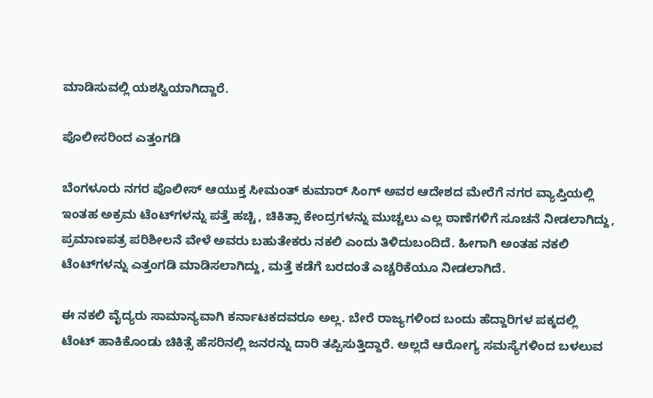ಮಾಡಿಸುವಲ್ಲಿ ಯಶಸ್ವಿಯಾಗಿದ್ದಾರೆ.

ಪೊಲೀಸರಿಂದ ಎತ್ತಂಗಡಿ

ಬೆಂಗಳೂರು ನಗರ ಪೊಲೀಸ್ ಆಯುಕ್ತ ಸೀಮಂತ್ ಕುಮಾರ್ ಸಿಂಗ್ ಅವರ ಆದೇಶದ ಮೇರೆಗೆ ನಗರ ವ್ಯಾಪ್ತಿಯಲ್ಲಿ ಇಂತಹ ಅಕ್ರಮ ಟೆಂಟ್‌ಗಳನ್ನು ಪತ್ತೆ ಹಚ್ಚಿ, ಚಿಕಿತ್ಸಾ ಕೇಂದ್ರಗಳನ್ನು ಮುಚ್ಚಲು ಎಲ್ಲ ಠಾಣೆಗಳಿಗೆ ಸೂಚನೆ ನೀಡಲಾಗಿದ್ದು, ಪ್ರಮಾಣಪತ್ರ ಪರಿಶೀಲನೆ ವೇಳೆ ಅವರು ಬಹುತೇಕರು ನಕಲಿ ಎಂದು ತಿಳಿದುಬಂದಿದೆ. ಹೀಗಾಗಿ ಅಂತಹ ನಕಲಿ ಟೆಂಟ್‌ಗಳನ್ನು ಎತ್ತಂಗಡಿ ಮಾಡಿಸಲಾಗಿದ್ದು, ಮತ್ತೆ ಕಡೆಗೆ ಬರದಂತೆ ಎಚ್ಚರಿಕೆಯೂ ನೀಡಲಾಗಿದೆ.

ಈ ನಕಲಿ ವೈದ್ಯರು ಸಾಮಾನ್ಯವಾಗಿ ಕರ್ನಾಟಕದವರೂ ಅಲ್ಲ. ಬೇರೆ ರಾಜ್ಯಗಳಿಂದ ಬಂದು ಹೆದ್ದಾರಿಗಳ ಪಕ್ಕದಲ್ಲಿ ಟೆಂಟ್‌ ಹಾಕಿಕೊಂಡು ಚಿಕಿತ್ಸೆ ಹೆಸರಿನಲ್ಲಿ ಜನರನ್ನು ದಾರಿ ತಪ್ಪಿಸುತ್ತಿದ್ದಾರೆ. ಅಲ್ಲದೆ ಆರೋಗ್ಯ ಸಮಸ್ಯೆಗಳಿಂದ ಬಳಲುವ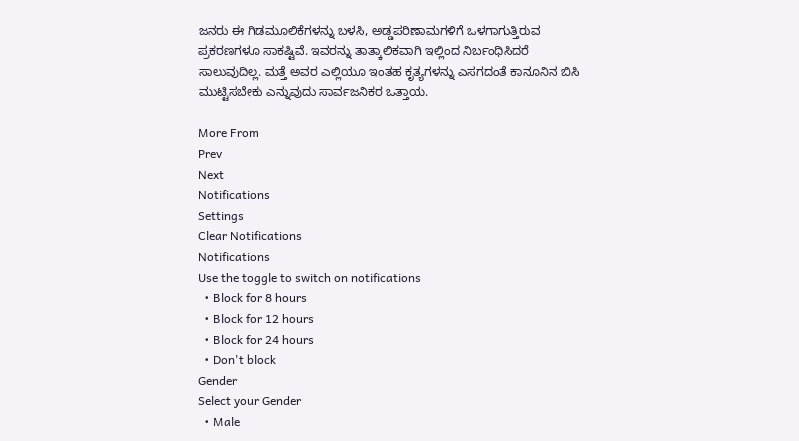ಜನರು ಈ ಗಿಡಮೂಲಿಕೆಗಳನ್ನು ಬಳಸಿ, ಅಡ್ಡಪರಿಣಾಮಗಳಿಗೆ ಒಳಗಾಗುತ್ತಿರುವ ಪ್ರಕರಣಗಳೂ ಸಾಕಷ್ಟಿವೆ. ಇವರನ್ನು ತಾತ್ಕಾಲಿಕವಾಗಿ ಇಲ್ಲಿಂದ ನಿರ್ಬಂಧಿಸಿದರೆ ಸಾಲುವುದಿಲ್ಲ. ಮತ್ತೆ ಅವರ ಎಲ್ಲಿಯೂ ಇಂತಹ ಕೃತ್ಯಗಳನ್ನು ಎಸಗದಂತೆ ಕಾನೂನಿನ ಬಿಸಿ ಮುಟ್ಟಿಸಬೇಕು ಎನ್ನುವುದು ಸಾರ್ವಜನಿಕರ ಒತ್ತಾಯ.

More From
Prev
Next
Notifications
Settings
Clear Notifications
Notifications
Use the toggle to switch on notifications
  • Block for 8 hours
  • Block for 12 hours
  • Block for 24 hours
  • Don't block
Gender
Select your Gender
  • Male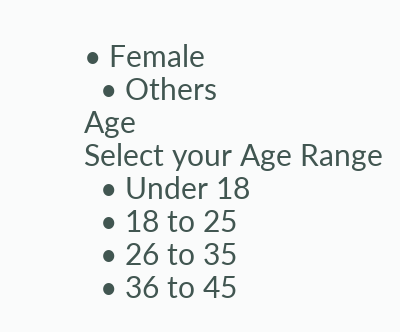• Female
  • Others
Age
Select your Age Range
  • Under 18
  • 18 to 25
  • 26 to 35
  • 36 to 45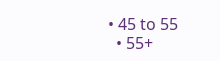• 45 to 55
  • 55+